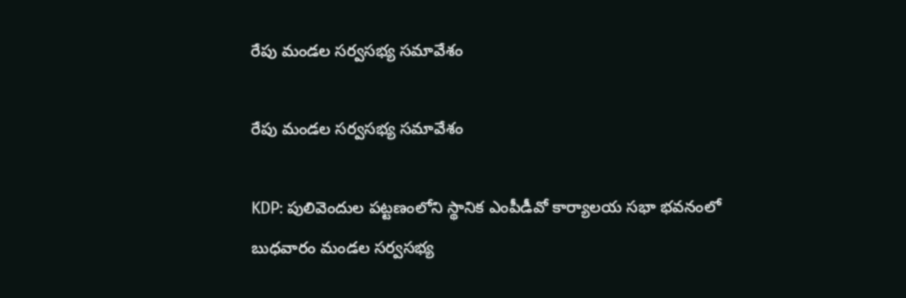రేపు మండల సర్వసభ్య సమావేశం

రేపు మండల సర్వసభ్య సమావేశం

KDP: పులివెందుల పట్టణంలోని స్థానిక ఎంపీడీవో కార్యాలయ సభా భవనంలో బుధవారం మండల సర్వసభ్య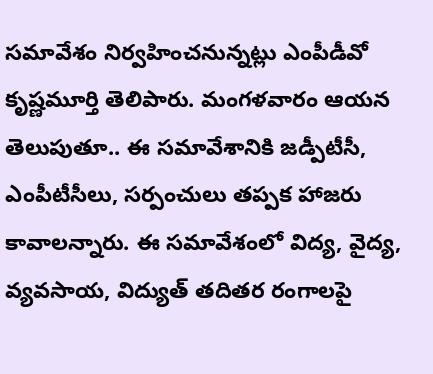సమావేశం నిర్వహించనున్నట్లు ఎంపీడీవో కృష్ణమూర్తి తెలిపారు. మంగళవారం ఆయన తెలుపుతూ.. ఈ సమావేశానికి జడ్పీటీసీ, ఎంపీటీసీలు, సర్పంచులు తప్పక హాజరు కావాలన్నారు. ఈ సమావేశంలో విద్య, వైద్య, వ్యవసాయ, విద్యుత్ తదితర రంగాలపై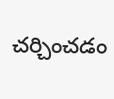చర్చించడం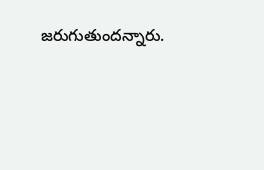జరుగుతుందన్నారు.